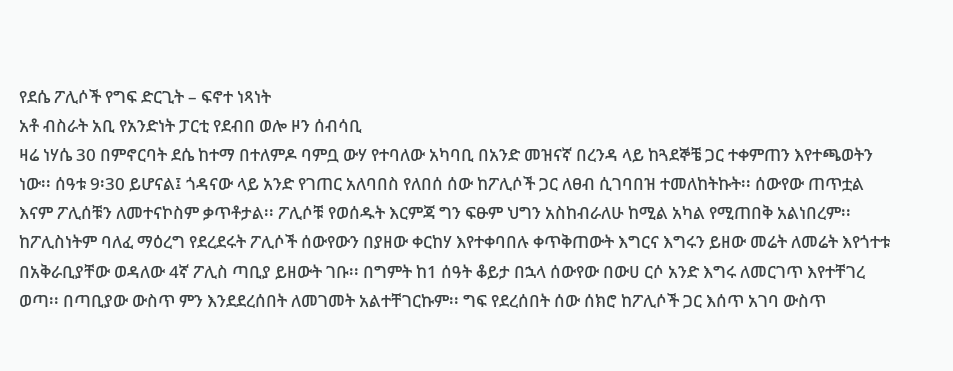የደሴ ፖሊሶች የግፍ ድርጊት – ፍኖተ ነጻነት
አቶ ብስራት አቢ የአንድነት ፓርቲ የደብበ ወሎ ዞን ሰብሳቢ
ዛሬ ነሃሴ 30 በምኖርባት ደሴ ከተማ በተለምዶ ባምቧ ውሃ የተባለው አካባቢ በአንድ መዝናኛ በረንዳ ላይ ከጓደኞቼ ጋር ተቀምጠን እየተጫወትን ነው፡፡ ሰዓቱ 9፡30 ይሆናል፤ ጎዳናው ላይ አንድ የገጠር አለባበስ የለበሰ ሰው ከፖሊሶች ጋር ለፀብ ሲገባበዝ ተመለከትኩት፡፡ ሰውየው ጠጥቷል እናም ፖሊሰቹን ለመተናኮስም ቃጥቶታል፡፡ ፖሊሶቹ የወሰዱት እርምጃ ግን ፍፁም ህግን አስከብራለሁ ከሚል አካል የሚጠበቅ አልነበረም፡፡ ከፖሊስነትም ባለፈ ማዕረግ የደረደሩት ፖሊሶች ሰውየውን በያዘው ቀርከሃ እየተቀባበሉ ቀጥቅጠውት እግርና እግሩን ይዘው መሬት ለመሬት እየጎተቱ በአቅራቢያቸው ወዳለው 4ኛ ፖሊስ ጣቢያ ይዘውት ገቡ፡፡ በግምት ከ1 ሰዓት ቆይታ በኋላ ሰውየው በውሀ ርሶ አንድ እግሩ ለመርገጥ እየተቸገረ ወጣ፡፡ በጣቢያው ውስጥ ምን እንደደረሰበት ለመገመት አልተቸገርኩም፡፡ ግፍ የደረሰበት ሰው ሰክሮ ከፖሊሶች ጋር እሰጥ አገባ ውስጥ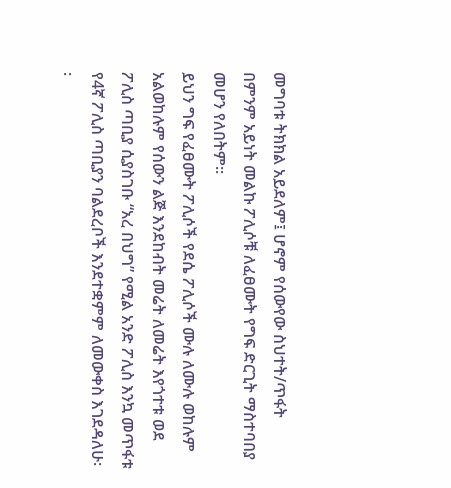መግባቱ ትክክል አይደለም፤ ሆኖም የሰውየው ስህተት/ጥፋት በምንም አይነት መልኩ ፖሊሶቹ ለፈፀሙት የግፍ ድርጊት ማስተባበያ መሆን የለበትም፡፡
ይህን ግፍ የፈፀሙት ፖሊሶች የደሴ ፖሊሶች ሙሉ ለሙሉ ወከሉም አልወከሉም የሰውን ልጅ እንደከብት መሬት ለመሬት እየጎተቱ ወደ ፖሊስ ጣቢያ ሲያስገቡ “አረ በህግ” የሚል አንድ ፖሊስ እንኳ መጥፋቱ የ4ኛ ፖሊስ ጣቢያን ባልደረቦች እንደተቋምም ለመውቀስ እገደዳለሁ፡፡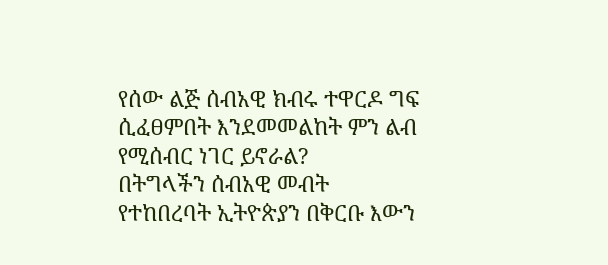የሰው ልጅ ሰብአዊ ክብሩ ተዋርዶ ግፍ ሲፈፀምበት እንደመመልከት ምን ልብ የሚሰብር ነገር ይኖራል?
በትግላችን ሰብአዊ መብት የተከበረባት ኢትዮጵያን በቅርቡ እውን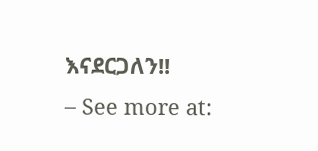እናደርጋለን!!
– See more at: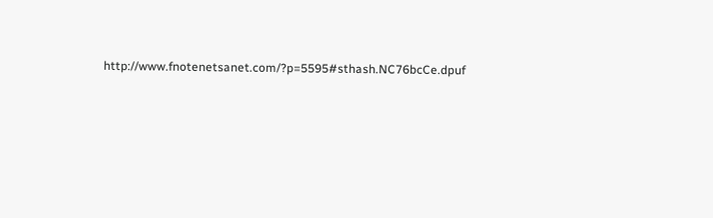http://www.fnotenetsanet.com/?p=5595#sthash.NC76bcCe.dpuf